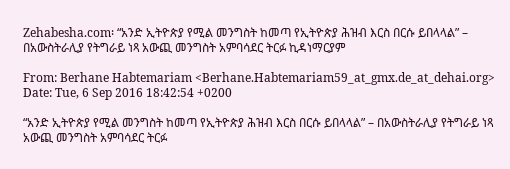Zehabesha.com፡ “አንድ ኢትዮጵያ የሚል መንግስት ከመጣ የኢትዮጵያ ሕዝብ እርስ በርሱ ይበላላል” – በአውስትራሊያ የትግራይ ነጻ አውጪ መንግስት አምባሳደር ትርፉ ኪዳነማርያም

From: Berhane Habtemariam <Berhane.Habtemariam59_at_gmx.de_at_dehai.org>
Date: Tue, 6 Sep 2016 18:42:54 +0200

“አንድ ኢትዮጵያ የሚል መንግስት ከመጣ የኢትዮጵያ ሕዝብ እርስ በርሱ ይበላላል” – በአውስትራሊያ የትግራይ ነጻ አውጪ መንግስት አምባሳደር ትርፉ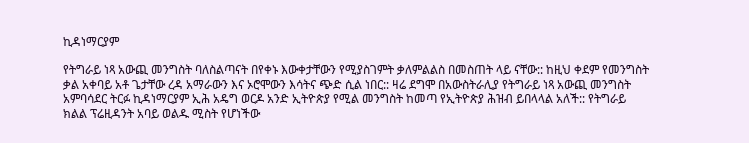ኪዳነማርያም

የትግራይ ነጻ አውጪ መንግስት ባለስልጣናት በየቀኑ እውቀታቸውን የሚያስገምት ቃለምልልስ በመስጠት ላይ ናቸው:: ከዚህ ቀደም የመንግስት ቃል አቀባይ አቶ ጌታቸው ረዳ አማራውን እና ኦሮሞውን እሳትና ጭድ ሲል ነበር:: ዛሬ ደግሞ በአውስትራሊያ የትግራይ ነጻ አውጪ መንግስት አምባሳደር ትርፉ ኪዳነማርያም ኢሕ አዴግ ወርዶ አንድ ኢትዮጵያ የሚል መንግስት ከመጣ የኢትዮጵያ ሕዝብ ይበላላል አለች:: የትግራይ ክልል ፕሬዚዳንት አባይ ወልዱ ሚስት የሆነችው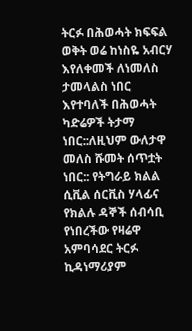ትርፉ በሕወሓት ክፍፍል ወቅት ወሬ ከነስዬ አብርሃ እየለቀመች ለነመለስ ታመላልስ ነበር እየተባለች በሕወሓት ካድሬዎች ትታማ ነበር::ለዚህም ውለታዋ መለስ ሹመት ሰጥቷት ነበር:: የትግራይ ክልል ሲቪል ሰርቪስ ሃላፊና የክልሉ ዳኞች ሰብሳቢ የነበረችው የዛሬዋ አምባሳደር ትርፉ ኪዳነማሪያም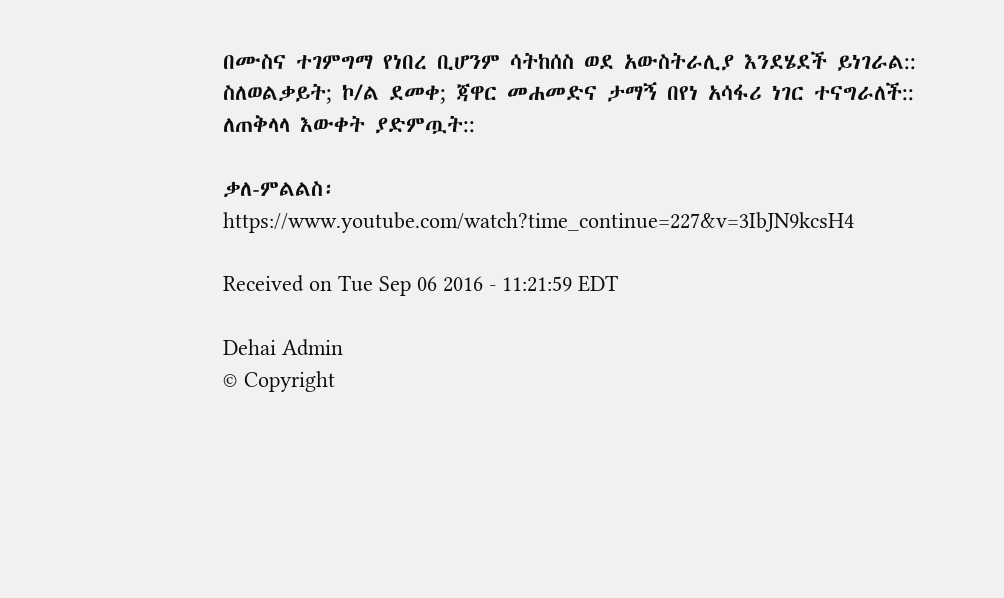በሙስና ተገምግማ የነበረ ቢሆንም ሳትከሰስ ወደ አውስትራሊያ እንደሄደች ይነገራል:: ስለወልቃይት; ኮ/ል ደመቀ; ጃዋር መሐመድና ታማኝ በየነ አሳፋሪ ነገር ተናግራለች:: ለጠቅላላ እውቀት ያድምጧት::

ቃለ-ምልልስ፡ https://www.youtube.com/watch?time_continue=227&v=3IbJN9kcsH4

Received on Tue Sep 06 2016 - 11:21:59 EDT

Dehai Admin
© Copyright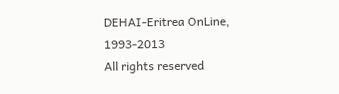DEHAI-Eritrea OnLine, 1993-2013
All rights reserved